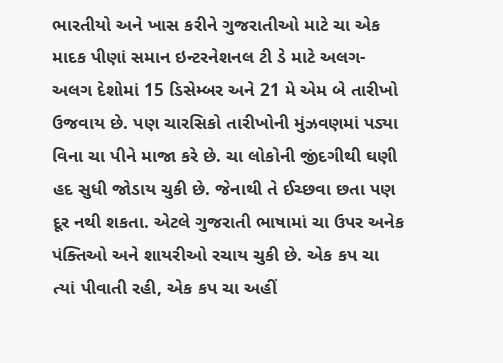ભારતીયો અને ખાસ કરીને ગુજરાતીઓ માટે ચા એક માદક પીણાં સમાન ઇન્ટરનેશનલ ટી ડે માટે અલગ-અલગ દેશોમાં 15 ડિસેમ્બર અને 21 મે એમ બે તારીખો ઉજવાય છે. પણ ચારસિકો તારીખોની મુંઝવણમાં પડ્યા વિના ચા પીને માજા કરે છે. ચા લોકોની જીંદગીથી ઘણી હદ સુધી જોડાય ચુકી છે. જેનાથી તે ઈચ્છવા છતા પણ દૂર નથી શકતા. એટલે ગુજરાતી ભાષામાં ચા ઉપર અનેક પંક્તિઓ અને શાયરીઓ રચાય ચુકી છે. એક કપ ચા ત્યાં પીવાતી રહી, એક કપ ચા અહીં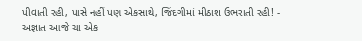પીવાતી રહી, પાસે નહીં પણ એકસાથે, જિંદગીમાં મીઠાશ ઉભરાતી રહી! - અજ્ઞાત આજે ચા એક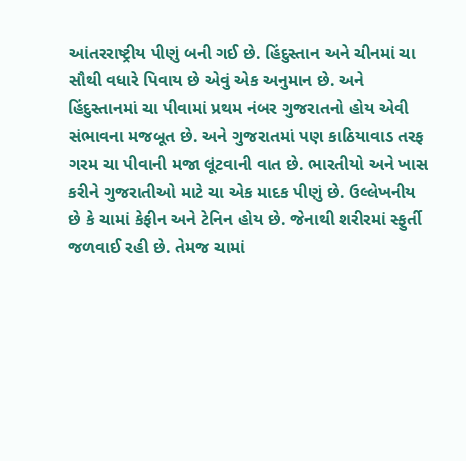આંતરરાષ્ટ્રીય પીણું બની ગઈ છે. હિંદુસ્તાન અને ચીનમાં ચા સૌથી વધારે પિવાય છે એવું એક અનુમાન છે. અને હિંદુસ્તાનમાં ચા પીવામાં પ્રથમ નંબર ગુજરાતનો હોય એવી સંભાવના મજબૂત છે. અને ગુજરાતમાં પણ કાઠિયાવાડ તરફ ગરમ ચા પીવાની મજા લૂંટવાની વાત છે. ભારતીયો અને ખાસ કરીને ગુજરાતીઓ માટે ચા એક માદક પીણું છે. ઉલ્લેખનીય છે કે ચામાં કેફીન અને ટેનિન હોય છે. જેનાથી શરીરમાં સ્ફુર્તી જળવાઈ રહી છે. તેમજ ચામાં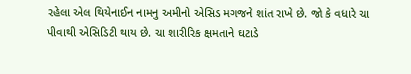રહેલા એલ થિયેનાઈન નામનુ અમીનો એસિડ મગજને શાંત રાખે છે. જો કે વધારે ચા પીવાથી એસિડિટી થાય છે. ચા શારીરિક ક્ષમતાને ઘટાડે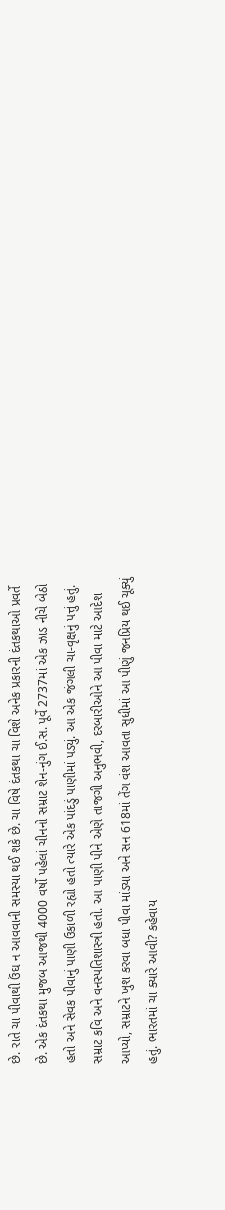છે. રાતે ચા પીવાથી ઉંઘ ન આવવાની સમસ્યા થઈ શકે છે. ચા વિષે દંતકથા ચા વિશે અનેક પ્રકારની દંતકથાઓ પ્રવર્તે છે. એક દંતકથા મુજબ આજથી 4000 વર્ષો પહેલાં ચીનનો સમ્રાટ શેન-નુંગ ઈ.સ. પૂર્વે 2737માં એક ઝાડ નીચે બેઠો હતો અને સેવક પીવાનું પાણી ઉકાળી રહ્યો હતો ત્યારે એક પાંદડું પાણીમાં પડ્યું. આ એક જંગલી ચા-વૃક્ષનું પત્તું હતું. સમ્રાટ કવિ અને વનસ્પતિશાસ્ત્રી હતો. આ પાણી પીને એણે તાજગી અનુભવી, દરબારીઓને આ પીવા માટે આદેશ આપ્યો, સમ્રાટને ખુશ કરવા બધા પીવા માંડ્યા અને સન 618માં તેંગ વંશ આવતા સુધીમાં આ પીણું જનપ્રિય થઈ ચૂક્યું હતું. ભારતમાં ચા ક્યારે આવી? કહેવાય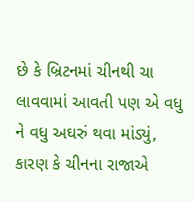છે કે બ્રિટનમાં ચીનથી ચા લાવવામાં આવતી પણ એ વધુ ને વધુ અઘરું થવા માંડ્યું, કારણ કે ચીનના રાજાએ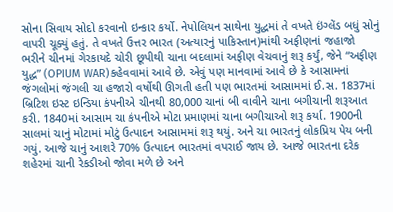સોના સિવાય સોદો કરવાનો ઇન્કાર કર્યો. નેપોલિયન સાથેના યુદ્ધમાં તે વખતે ઇંગ્લેંડ બધું સોનું વાપરી ચૂક્યું હતું. તે વખતે ઉત્તર ભારત (અત્યારનું પાકિસ્તાન)માંથી અફીણનાં જહાજો ભરીને ચીનમાં ગેરકાયદે ચોરી છૂપીથી ચાના બદલામાં અફીણ વેચવાનું શરૂ કર્યું, જેને “અફીણ યુદ્ધ” (OPIUM WAR)કહેવવામાં આવે છે. એવું પણ માનવામાં આવે છે કે આસામનાં જંગલોમાં જંગલી ચા હજારો વર્ષોથી ઊગતી હતી પણ ભારતમાં આસામમાં ઈ.સ. 1837માં બ્રિટિશ ઇસ્ટ ઇન્ડિયા કંપનીએ ચીનથી 80,000 ચાનાં બી વાવીને ચાના બગીચાની શરૂઆત કરી. 1840માં આસામ ચા કંપનીએ મોટા પ્રમાણમાં ચાના બગીચાઓ શરૂ કર્યા. 1900ની સાલમાં ચાનું મોટામાં મોટું ઉત્પાદન આસામમાં શરૂ થયું. અને ચા ભારતનું લોકપ્રિય પેય બની ગયું. આજે ચાનું આશરે 70% ઉત્પાદન ભારતમાં વપરાઈ જાય છે. આજે ભારતના દરેક શહેરમાં ચાની રેકડીઓ જોવા મળે છે અને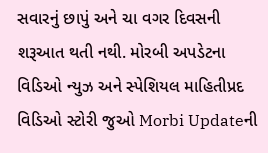સવારનું છાપું અને ચા વગર દિવસની શરૂઆત થતી નથી. મોરબી અપડેટના વિડિઓ ન્યુઝ અને સ્પેશિયલ માહિતીપ્રદ વિડિઓ સ્ટોરી જુઓ Morbi Updateની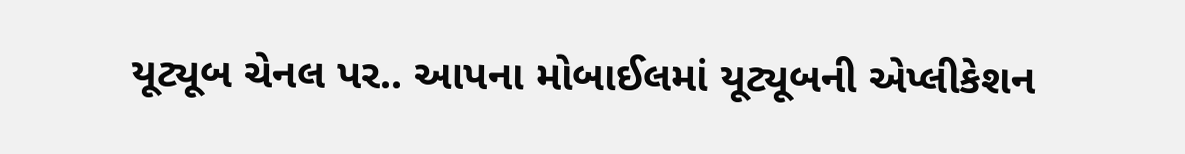યૂટ્યૂબ ચેનલ પર.. આપના મોબાઈલમાં યૂટ્યૂબની એપ્લીકેશન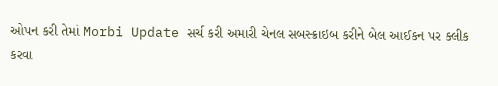ઓપન કરી તેમાં Morbi Update સર્ચ કરી અમારી ચેનલ સબસ્ક્રાઇબ કરીને બેલ આઈકન પર ક્લીક કરવા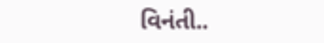વિનંતી..